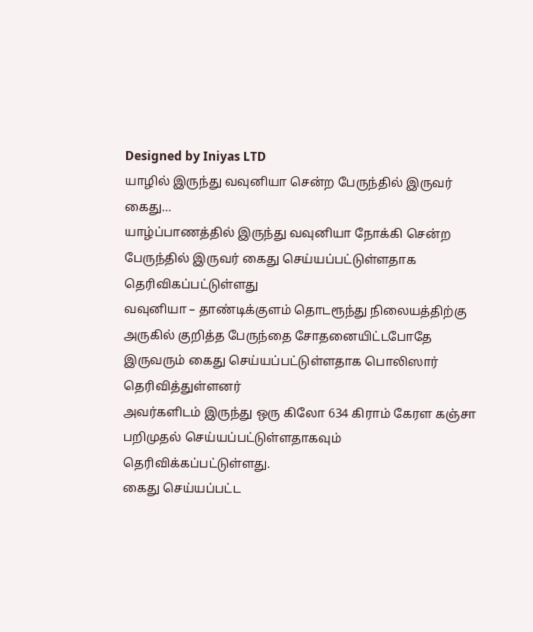Designed by Iniyas LTD
யாழில் இருந்து வவுனியா சென்ற பேருந்தில் இருவர் கைது…
யாழ்ப்பாணத்தில் இருந்து வவுனியா நோக்கி சென்ற பேருந்தில் இருவர் கைது செய்யப்பட்டுள்ளதாக தெரிவிகப்பட்டுள்ளது
வவுனியா – தாண்டிக்குளம் தொடரூந்து நிலையத்திற்கு அருகில் குறித்த பேருந்தை சோதனையிட்டபோதே இருவரும் கைது செய்யப்பட்டுள்ளதாக பொலிஸார் தெரிவித்துள்ளனர்
அவர்களிடம் இருந்து ஒரு கிலோ 634 கிராம் கேரள கஞ்சா பறிமுதல் செய்யப்பட்டுள்ளதாகவும் தெரிவிக்கப்பட்டுள்ளது.
கைது செய்யப்பட்ட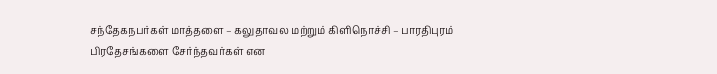சந்தேகநபர்கள் மாத்தளை – கலுதாவல மற்றும் கிளிநொச்சி – பாரதிபுரம் பிரதேசங்களை சேர்ந்தவர்கள் என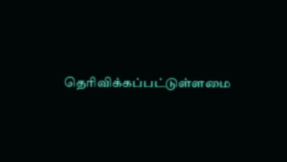தெரிவிக்கப்பட்டுள்ளமை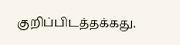குறிப்பிடத்தக்கது.